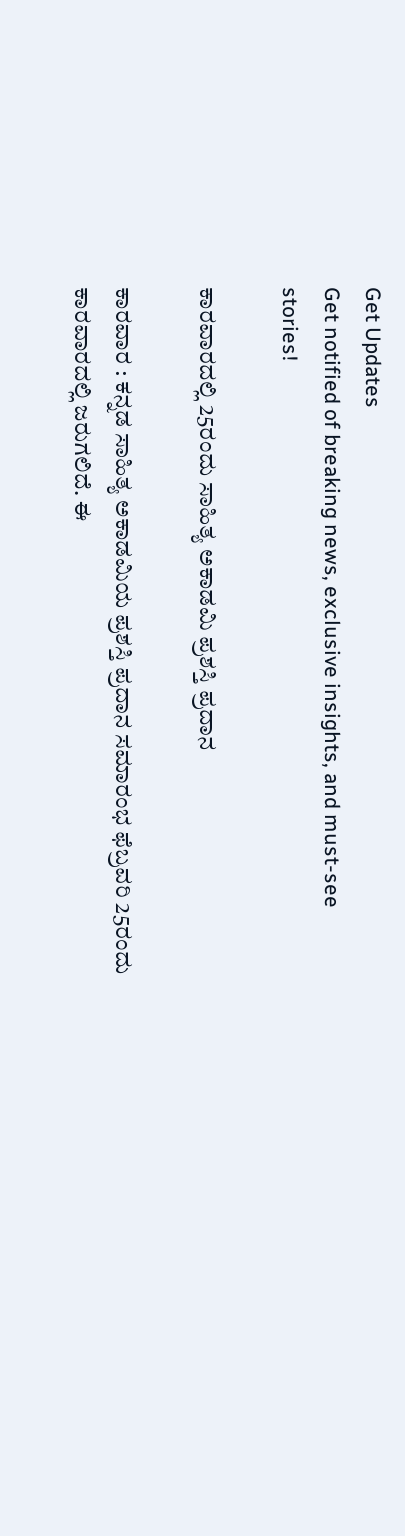Get Updates
Get notified of breaking news, exclusive insights, and must-see stories!

ಕಾರವಾರದಲ್ಲಿ 25ರಂದು ಸಾಹಿತ್ಯ ಅಕಾಡಮಿ ಪ್ರಶಸ್ತಿ ಪ್ರದಾನ

ಕಾರವಾರ : ಕನ್ನಡ ಸಾಹಿತ್ಯ ಅಕಾಡಮಿಯ ಪ್ರಶಸ್ತಿ ಪ್ರದಾನ ಸಮಾರಂಭ ಫೆಬ್ರವರಿ 25ರಂದು ಕಾರವಾರದಲ್ಲಿ ಜರುಗಲಿದೆ. ಈ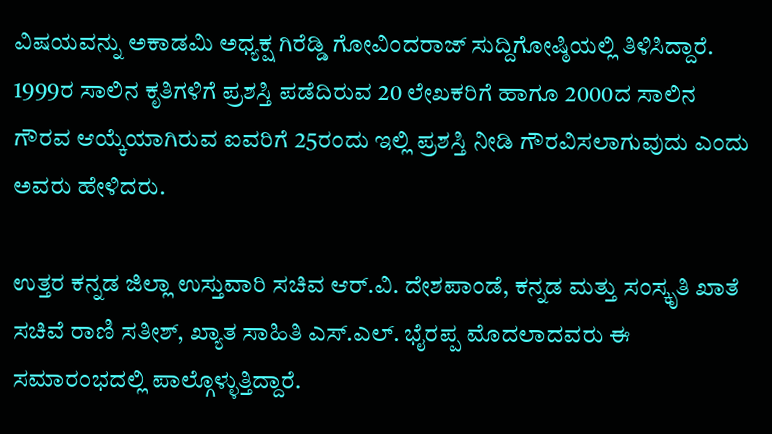ವಿಷಯವನ್ನು ಅಕಾಡಮಿ ಅಧ್ಯಕ್ಷ ಗಿರೆಡ್ಡಿ ಗೋವಿಂದರಾಜ್‌ ಸುದ್ದಿಗೋಷ್ಠಿಯಲ್ಲಿ ತಿಳಿಸಿದ್ದಾರೆ. 1999ರ ಸಾಲಿನ ಕೃತಿಗಳಿಗೆ ಪ್ರಶಸ್ತಿ ಪಡೆದಿರುವ 20 ಲೇಖಕರಿಗೆ ಹಾಗೂ 2000ದ ಸಾಲಿನ ಗೌರವ ಆಯ್ಕೆಯಾಗಿರುವ ಐವರಿಗೆ 25ರಂದು ಇಲ್ಲಿ ಪ್ರಶಸ್ತಿ ನೀಡಿ ಗೌರವಿಸಲಾಗುವುದು ಎಂದು ಅವರು ಹೇಳಿದರು.

ಉತ್ತರ ಕನ್ನಡ ಜಿಲ್ಲಾ ಉಸ್ತುವಾರಿ ಸಚಿವ ಆರ್‌.ವಿ. ದೇಶಪಾಂಡೆ, ಕನ್ನಡ ಮತ್ತು ಸಂಸ್ಕೃತಿ ಖಾತೆ ಸಚಿವೆ ರಾಣಿ ಸತೀಶ್‌, ಖ್ಯಾತ ಸಾಹಿತಿ ಎಸ್‌.ಎಲ್‌. ಭೈರಪ್ಪ ಮೊದಲಾದವರು ಈ ಸಮಾರಂಭದಲ್ಲಿ ಪಾಲ್ಗೊಳ್ಳುತ್ತಿದ್ದಾರೆ.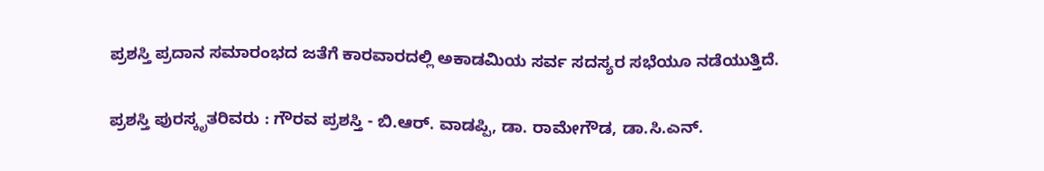ಪ್ರಶಸ್ತಿ ಪ್ರದಾನ ಸಮಾರಂಭದ ಜತೆಗೆ ಕಾರವಾರದಲ್ಲಿ ಅಕಾಡಮಿಯ ಸರ್ವ ಸದಸ್ಯರ ಸಭೆಯೂ ನಡೆಯುತ್ತಿದೆ.

ಪ್ರಶಸ್ತಿ ಪುರಸ್ಕೃತರಿವರು : ಗೌರವ ಪ್ರಶಸ್ತಿ - ಬಿ.ಆರ್‌. ವಾಡಪ್ಪಿ, ಡಾ. ರಾಮೇಗೌಡ, ಡಾ.ಸಿ.ಎನ್‌.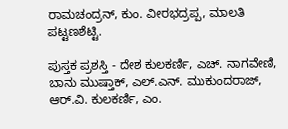ರಾಮಚಂದ್ರನ್‌, ಕುಂ. ವೀರಭದ್ರಪ್ಪ, ಮಾಲತಿ ಪಟ್ಟಣಶೆಟ್ಟಿ.

ಪುಸ್ತಕ ಪ್ರಶಸ್ತಿ - ದೇಶ ಕುಲಕರ್ಣಿ, ಎಚ್‌. ನಾಗವೇಣಿ, ಬಾನು ಮುಷ್ತಾಕ್‌, ಎಲ್‌.ಎನ್‌. ಮುಕುಂದರಾಜ್‌, ಆರ್‌.ವಿ. ಕುಲಕರ್ಣಿ, ಎಂ.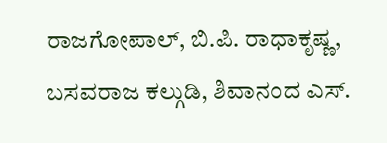ರಾಜಗೋಪಾಲ್‌, ಬಿ.ಪಿ. ರಾಧಾಕೃಷ್ಣ, ಬಸವರಾಜ ಕಲ್ಗುಡಿ, ಶಿವಾನಂದ ಎಸ್‌.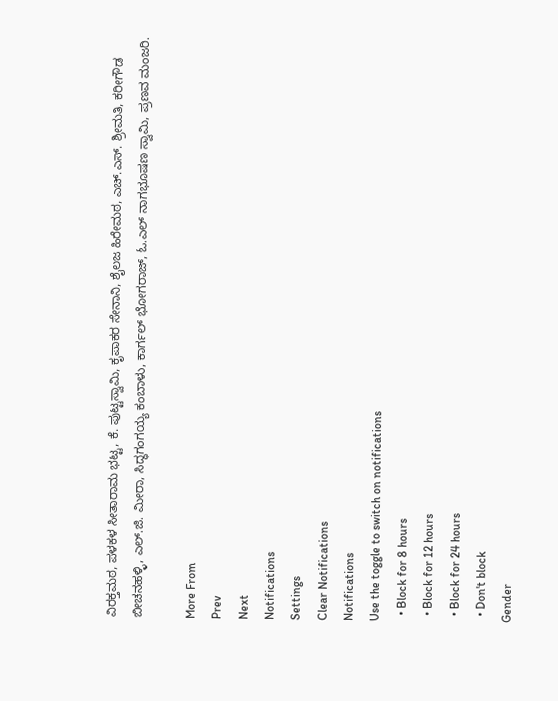ವಿರಕ್ತಮಠ, ಪಳಕಳ ಸೀತಾರಾಮ ಭಟ್ಟ, ಕೆ. ಪುಟ್ಟಸ್ವಾಮಿ, ಕೃಪಾಕರ ಸೇನಾನಿ, ಶೈಲಜ ಹಿರೇಮಠ, ಎಚ್‌.ಎಸ್‌. ಶ್ರೀಮತಿ, ಕರೀಗೌಡ ಬೀಚನಹಳ್ಳಿ, ಎಲ್‌.ಜಿ. ಮೀರಾ, ಸಿದ್ಧಗಂಗಯ್ಯ ಕಂಬಾಳು, ಕಾರ್ಗಲ್‌ ಭೋಗರಾಜ್‌, ಓ.ಎಲ್‌ ನಾಗಭೂಷಣ ಸ್ವಾಮಿ, ಪ್ರಣವ ಮಂಜರಿ.

More From
Prev
Next
Notifications
Settings
Clear Notifications
Notifications
Use the toggle to switch on notifications
  • Block for 8 hours
  • Block for 12 hours
  • Block for 24 hours
  • Don't block
Gender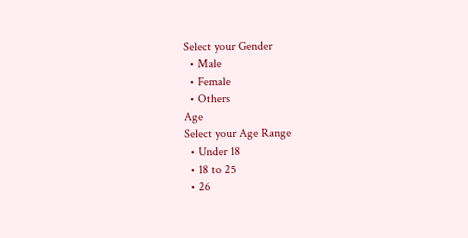Select your Gender
  • Male
  • Female
  • Others
Age
Select your Age Range
  • Under 18
  • 18 to 25
  • 26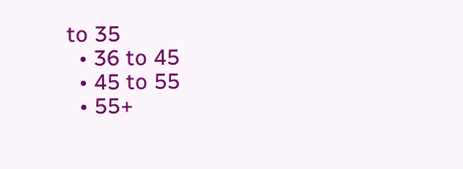to 35
  • 36 to 45
  • 45 to 55
  • 55+